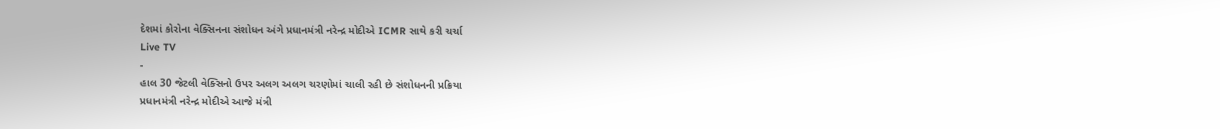દેશમાં કોરોના વેક્સિનના સંશોધન અંગે પ્રધાનમંત્રી નરેન્દ્ર મોદીએ ICMR સાથે કરી ચર્ચા
Live TV
-
હાલ 30 જેટલી વેક્સિનો ઉપર અલગ અલગ ચરણોમાં ચાલી રહી છે સંશોધનની પ્રક્રિયા
પ્રધાનમંત્રી નરેન્દ્ર મોદીએ આજે મંત્રી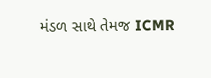મંડળ સાથે તેમજ ICMR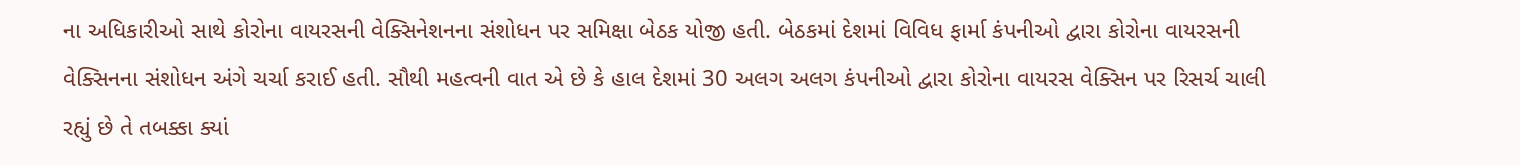ના અધિકારીઓ સાથે કોરોના વાયરસની વેક્સિનેશનના સંશોધન પર સમિક્ષા બેઠક યોજી હતી. બેઠકમાં દેશમાં વિવિધ ફાર્મા કંપનીઓ દ્વારા કોરોના વાયરસની વેક્સિનના સંશોધન અંગે ચર્ચા કરાઈ હતી. સૌથી મહત્વની વાત એ છે કે હાલ દેશમાં 30 અલગ અલગ કંપનીઓ દ્વારા કોરોના વાયરસ વેક્સિન પર રિસર્ચ ચાલી રહ્યું છે તે તબક્કા ક્યાં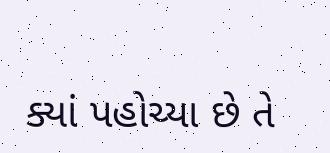ક્યાં પહોચ્યા છે તે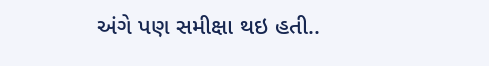અંગે પણ સમીક્ષા થઇ હતી..